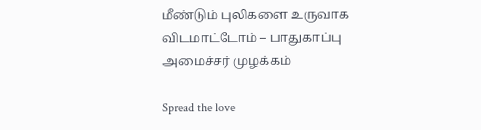மீண்டும் புலிகளை உருவாக விடமாட்டோம் – பாதுகாப்பு அமைச்சர் முழக்கம்

Spread the love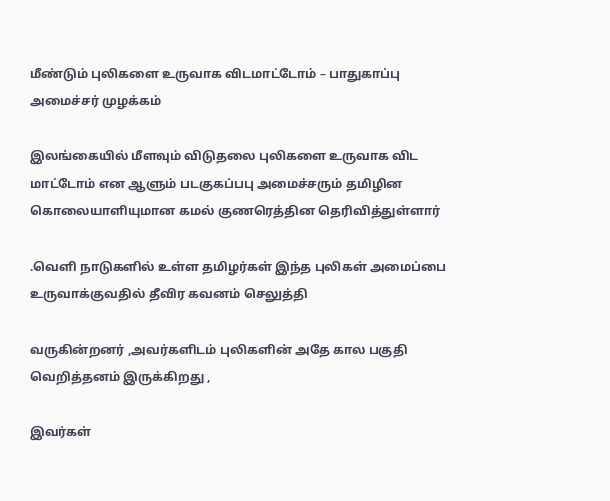மீண்டும் புலிகளை உருவாக விடமாட்டோம் – பாதுகாப்பு அமைச்சர் முழக்கம்

இலங்கையில் மீளவும் விடுதலை புலிகளை உருவாக விட மாட்டோம் என ஆளும் படகுகப்பபு அமைச்சரும் தமிழின கொலையாளியுமான கமல் குணரெத்தின தெரிவித்துள்ளார்

.வெளி நாடுகளில் உள்ள தமிழர்கள் இந்த புலிகள் அமைப்பை உருவாக்குவதில் தீவிர கவனம் செலுத்தி

வருகின்றனர் ,அவர்களிடம் புலிகளின் அதே கால பகுதி வெறித்தனம் இருக்கிறது ,

இவர்கள்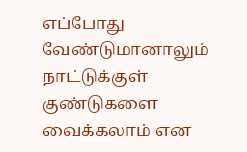எப்போது வேண்டுமானாலும் நாட்டுக்குள் குண்டுகளை வைக்கலாம் என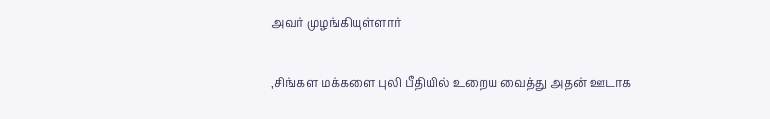அவர் முழங்கியுள்ளார்

,சிங்கள மக்களை புலி பீதியில் உறைய வைத்து அதன் ஊடாக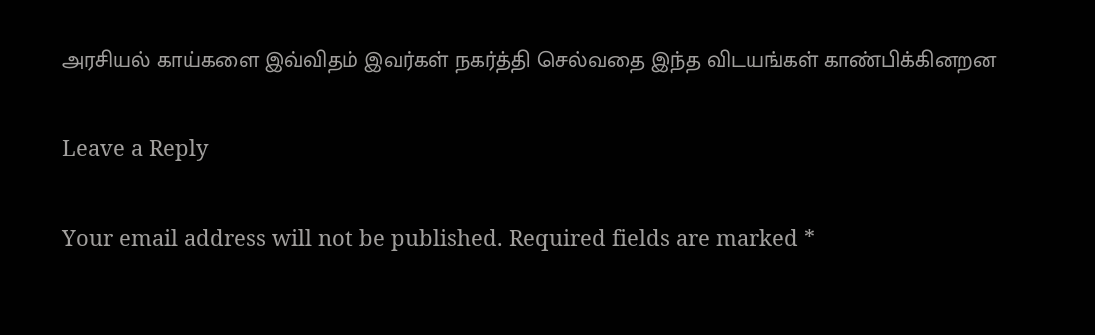அரசியல் காய்களை இவ்விதம் இவர்கள் நகர்த்தி செல்வதை இந்த விடயங்கள் காண்பிக்கினறன

Leave a Reply

Your email address will not be published. Required fields are marked *